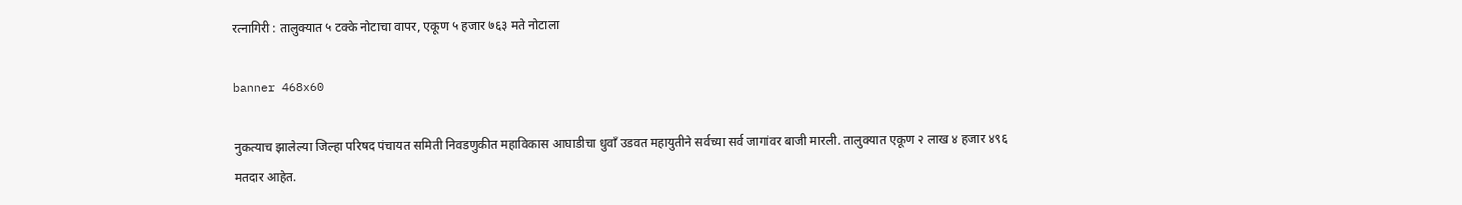रत्नागिरी : तालुक्यात ५ टक्के नोटाचा वापर, एकूण ५ हजार ७६३ मते नोटाला

banner 468x60

नुकत्याच झालेल्या जिल्हा परिषद पंचायत समिती निवडणुकीत महाविकास आघाडीचा धुवाँ उडवत महायुतीने सर्वच्या सर्व जागांवर बाजी मारली. तालुक्यात एकूण २ लाख ४ हजार ४९६ मतदार आहेत.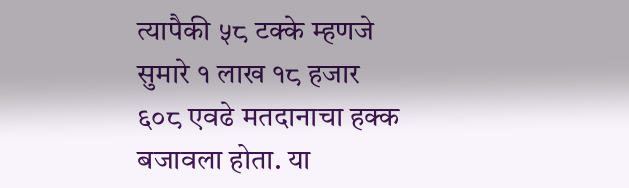त्यापैकी ५८ टक्के म्हणजे सुमारे १ लाख १८ हजार ६०८ एवढे मतदानाचा हक्क बजावला होता. या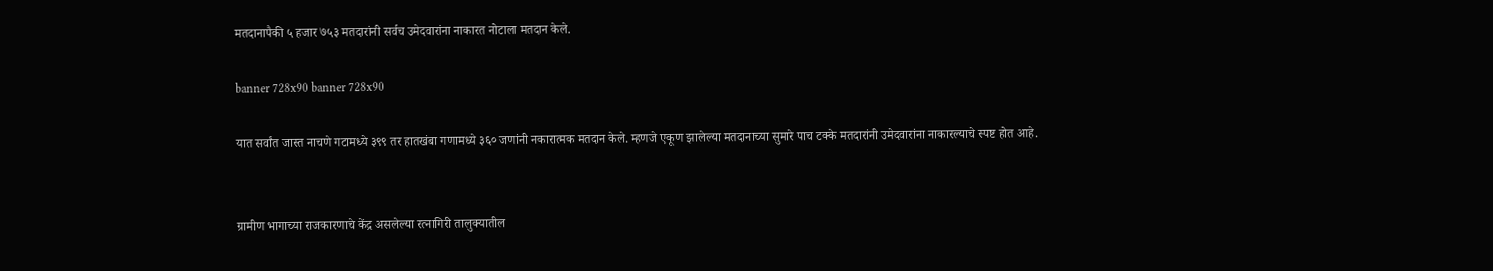मतदानापैकी ५ हजार ७५३ मतदारांनी सर्वच उमेदवारांना नाकारत नोटाला मतदान केले.

banner 728x90 banner 728x90

यात सर्वांत जास्त नाचणे गटामध्ये ३९९ तर हातखंबा गणामध्ये ३६० जणांनी नकारात्मक मतदान केले. म्हणजे एकूण झालेल्या मतदानाच्या सुमारे पाच टक्के मतदारांनी उमेदवारांना नाकारल्याचे स्पष्ट होत आहे.


ग्रामीण भागाच्या राजकारणाचे केंद्र असलेल्या रत्नागिरी तालुक्यातील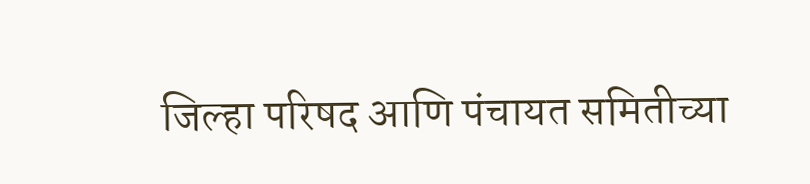जिल्हा परिषद आणि पंचायत समितीच्या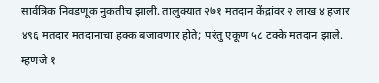सार्वत्रिक निवडणूक नुकतीच झाली. तालुक्यात २७१ मतदान केंद्रांवर २ लाख ४ हजार ४९६ मतदार मतदानाचा हक्क बजावणार होते; परंतु एकूण ५८ टक्के मतदान झाले. म्हणजे १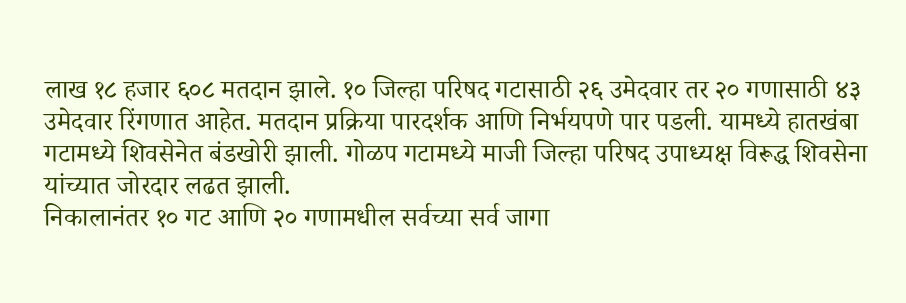लाख १८ हजार ६०८ मतदान झाले. १० जिल्हा परिषद गटासाठी २६ उमेदवार तर २० गणासाठी ४३ उमेदवार रिंगणात आहेत. मतदान प्रक्रिया पारदर्शक आणि निर्भयपणे पार पडली. यामध्ये हातखंबा गटामध्ये शिवसेनेत बंडखोरी झाली. गोळप गटामध्ये माजी जिल्हा परिषद उपाध्यक्ष विरूद्ध शिवसेना यांच्यात जोरदार लढत झाली.
निकालानंतर १० गट आणि २० गणामधील सर्वच्या सर्व जागा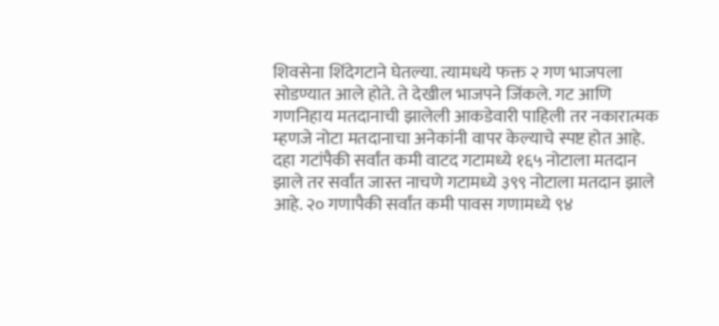शिवसेना शिंदेगटाने घेतल्या. त्यामधये फक्त २ गण भाजपला सोडण्यात आले होते. ते देखील भाजपने जिंकले. गट आणि गणनिहाय मतदानाची झालेली आकडेवारी पाहिली तर नकारात्मक म्हणजे नोटा मतदानाचा अनेकांनी वापर केल्याचे स्पष्ट होत आहे. दहा गटांपैकी सर्वांत कमी वाटद गटामध्ये १६५ नोटाला मतदान झाले तर सर्वांत जास्त नाचणे गटामध्ये ३९९ नोटाला मतदान झाले आहे. २० गणापैकी सर्वांत कमी पावस गणामध्ये ९४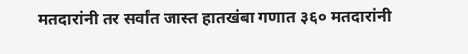मतदारांनी तर सर्वांत जास्त हातखंबा गणात ३६० मतदारांनी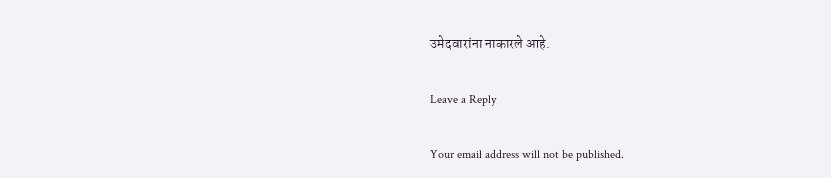उमेदवारांना नाकारले आहे.

Leave a Reply

Your email address will not be published.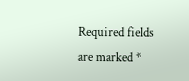Required fields are marked *